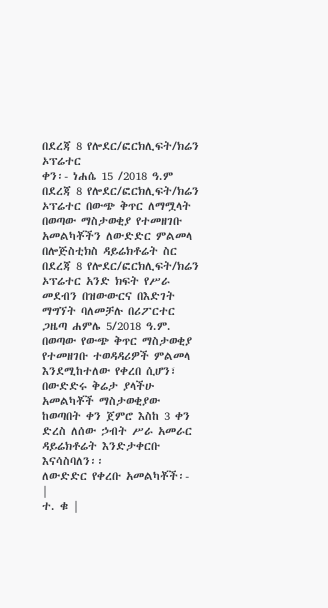በደረጃ 8 የሎደር/ፎርክሊፍት/ክሬን ኦፕሬተር
ቀን፡- ነሐሴ 15 /2018 ዓ.ም
በደረጃ 8 የሎደር/ፎርክሊፍት/ክሬን ኦፕሬተር በውጭ ቅጥር ለማሟላት በወጣው ማስታወቂያ የተመዘገቡ አመልካቾችን ለውድድር ምልመላ
በሎጅስቲክስ ዳይሬክቶሬት ስር በደረጃ 8 የሎደር/ፎርክሊፍት/ክሬን ኦፕሬተር አንድ ክፍት የሥራ መደብን በዝውውርና በእድገት ማግኘት ባለመቻሉ በሪፖርተር ጋዜጣ ሐምሌ 5/2018 ዓ.ም. በወጣው የውጭ ቅጥር ማስታወቂያ የተመዘገቡ ተወዳዳሪዎች ምልመላ እንደሚከተለው የቀረበ ሲሆን፣ በውድድሩ ቅሬታ ያላችሁ አመልካቾች ማስታወቂያው ከወጣበት ቀን ጀምሮ እስከ 3 ቀን ድረስ ለሰው ኃብት ሥራ አመራር ዳይሬክቶሬት እንድታቀርቡ እናሳስባለን፡፡
ለውድድር የቀረቡ አመልካቾች፡-
|
ተ. ቁ |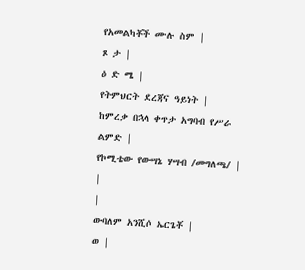የአመልካቾች ሙሉ ስም |
ጾ ታ |
ዕ ድ ሜ |
የትምህርት ደረጃና ዓይነት |
ከምረቃ በኋላ ቀጥታ አግባብ የሥራ ልምድ |
የኮሚቴው የውሣኔ ሃሣብ /መግለጫ/ |
|
|
ውባለም አንሺሶ ኤርጌቾ |
ወ |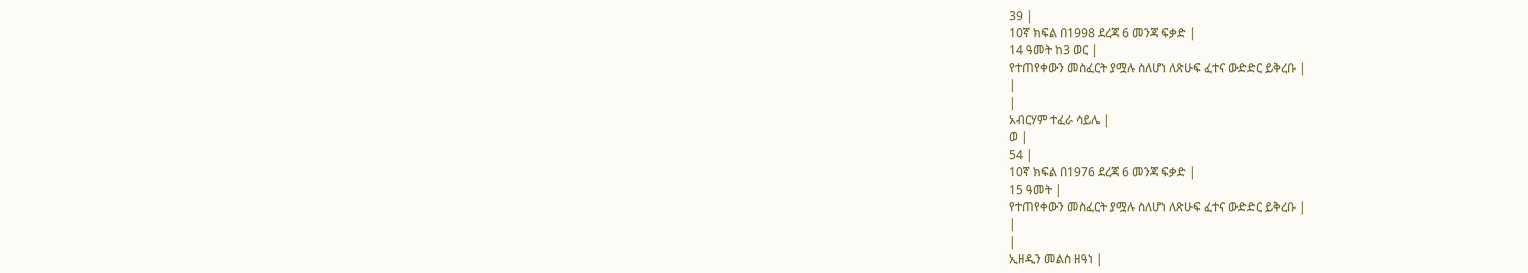39 |
10ኛ ክፍል በ1998 ደረጃ 6 መንጃ ፍቃድ |
14 ዓመት ከ3 ወር |
የተጠየቀውን መስፈርት ያሟሉ ስለሆነ ለጽሁፍ ፈተና ውድድር ይቅረቡ |
|
|
አብርሃም ተፈራ ሳይሌ |
ወ |
54 |
10ኛ ክፍል በ1976 ደረጃ 6 መንጃ ፍቃድ |
15 ዓመት |
የተጠየቀውን መስፈርት ያሟሉ ስለሆነ ለጽሁፍ ፈተና ውድድር ይቅረቡ |
|
|
ኢዘዲን መልስ ዘዓነ |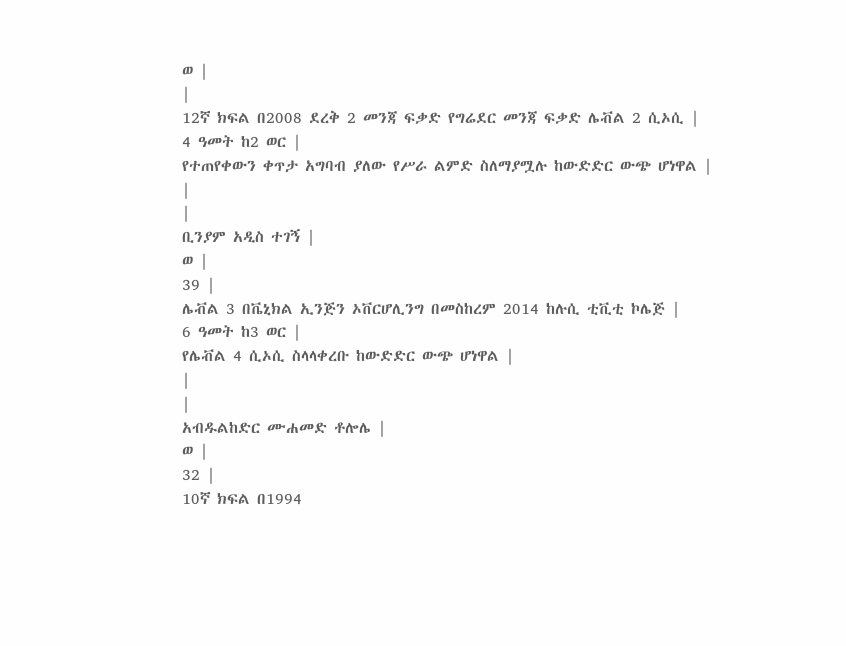ወ |
|
12ኛ ክፍል በ2008 ደረቅ 2 መንጃ ፍቃድ የግሬደር መንጃ ፍቃድ ሌቭል 2 ሲኦሲ |
4 ዓመት ከ2 ወር |
የተጠየቀውን ቀጥታ አግባብ ያለው የሥራ ልምድ ስለማያሟሉ ከውድድር ውጭ ሆነዋል |
|
|
ቢንያም አዲስ ተገኝ |
ወ |
39 |
ሌቭል 3 በቬኒክል ኢንጅን ኦቨርሆሊንግ በመስከረም 2014 ከሉሲ ቲቪቲ ኮሌጅ |
6 ዓመት ከ3 ወር |
የሌቭል 4 ሲኦሲ ስላላቀረቡ ከውድድር ውጭ ሆነዋል |
|
|
አብዱልከድር ሙሐመድ ቶሎሌ |
ወ |
32 |
10ኛ ክፍል በ1994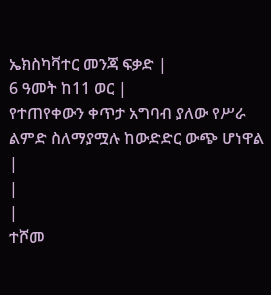ኤክስካቫተር መንጃ ፍቃድ |
6 ዓመት ከ11 ወር |
የተጠየቀውን ቀጥታ አግባብ ያለው የሥራ ልምድ ስለማያሟሉ ከውድድር ውጭ ሆነዋል |
|
|
ተሾመ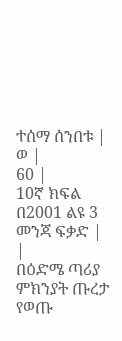ተሰማ ሰንበቱ |
ወ |
60 |
10ኛ ክፍል በ2001 ልዩ 3 መንጃ ፍቃድ |
|
በዕድሜ ጣሪያ ምክንያት ጡረታ የወጡ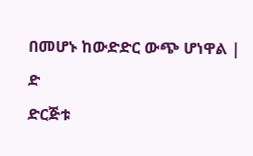በመሆኑ ከውድድር ውጭ ሆነዋል |
ድ
ድርጅቱ